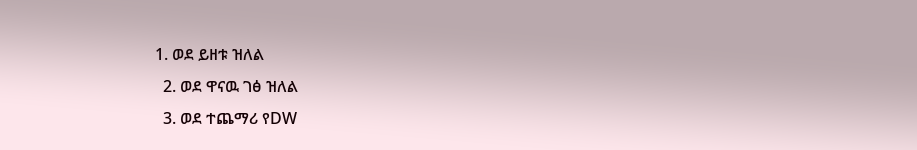1. ወደ ይዘቱ ዝለል
  2. ወደ ዋናዉ ገፅ ዝለል
  3. ወደ ተጨማሪ የDW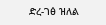ድረ-ገፅ ዝለል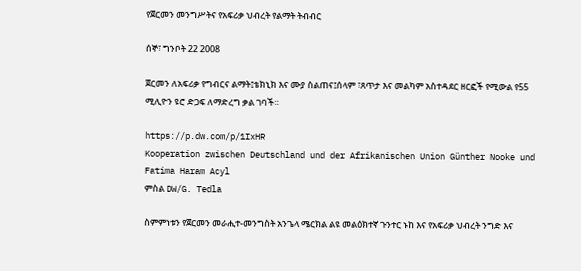የጀርመን መንግሥትና የአፍሪቃ ህብረት የልማት ትብብር

ሰኞ፣ ግንቦት 22 2008

ጀርመን ለአፍሪቃ የግብርና ልማት፤ቴክኒክ እና ሙያ ስልጠና፤ሰላም ፣ጸጥታ እና መልካም አስተዳደር ዘርፎች የሚውል የ55 ሚሊዮን ዩሮ ድጋፍ ለማድረግ ቃል ገባች።

https://p.dw.com/p/1IxHR
Kooperation zwischen Deutschland und der Afrikanischen Union Günther Nooke und Fatima Haram Acyl
ምስል DW/G. Tedla

ስምምነቱን የጀርመን መራሒተ-መንግስት አንጌላ ሜርክል ልዩ መልዕክተኛ ጉንተር ኑከ እና የአፍሪቃ ህብረት ንግድ እና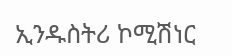ኢንዱስትሪ ኮሚሽነር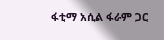ፋቲማ አሲል ፋራም ጋር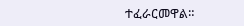ተፈራርመዋል።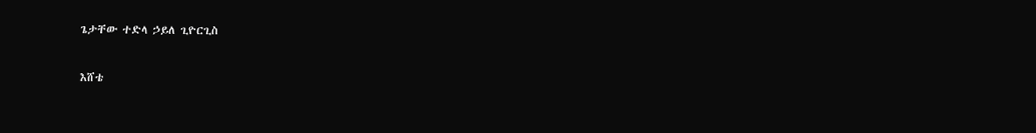ጌታቸው ተድላ ኃይለ ጊዮርጊስ

እሸቴ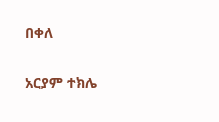በቀለ

አርያም ተክሌ